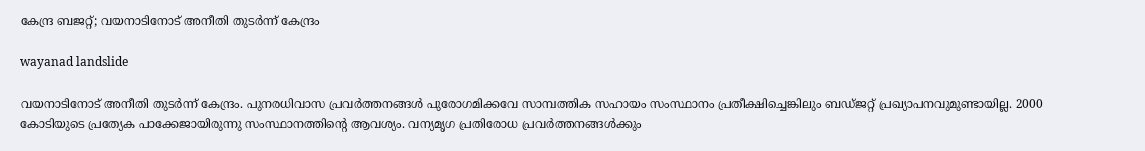കേന്ദ്ര ബജറ്റ്; വയനാടിനോട്‌ അനീതി തുടർന്ന് കേന്ദ്രം

wayanad landslide

വയനാടിനോട്‌ അനീതി തുടർന്ന് കേന്ദ്രം. പുനരധിവാസ പ്രവർത്തനങ്ങൾ പുരോഗമിക്കവേ സാമ്പത്തിക സഹായം സംസ്ഥാനം പ്രതീക്ഷിച്ചെങ്കിലും ബഡ്ജറ്റ്‌ പ്രഖ്യാപനവുമുണ്ടായില്ല. 2000 കോടിയുടെ പ്രത്യേക പാക്കേജായിരുന്നു സംസ്ഥാനത്തിന്റെ ആവശ്യം. വന്യമൃഗ പ്രതിരോധ പ്രവർത്തനങ്ങൾക്കും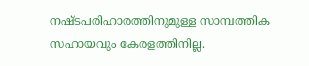നഷ്ടപരിഹാരത്തിനുമുള്ള സാമ്പത്തിക സഹായവും കേരളത്തിനില്ല.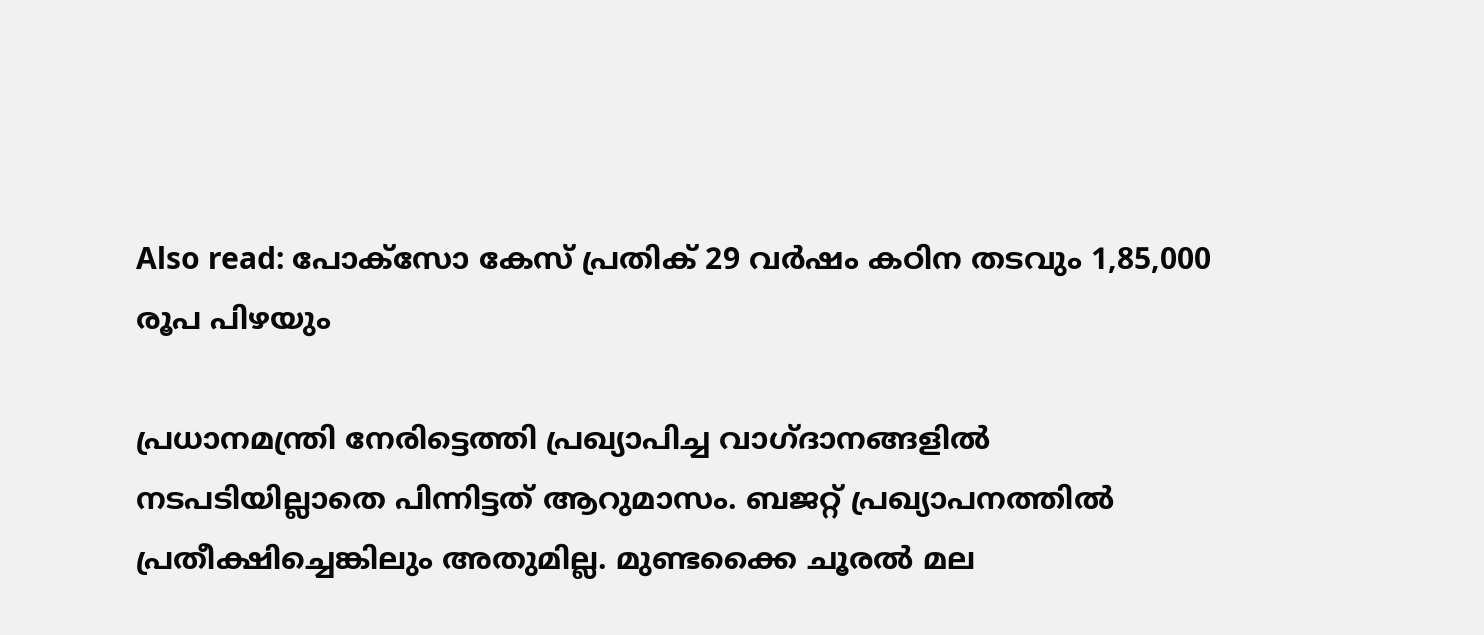Also read: പോക്സോ കേസ് പ്രതിക് 29 വർഷം കഠിന തടവും 1,85,000 രൂപ പിഴയും

പ്രധാനമന്ത്രി നേരിട്ടെത്തി പ്രഖ്യാപിച്ച വാഗ്ദാനങ്ങളിൽ നടപടിയില്ലാതെ പിന്നിട്ടത്‌ ആറുമാസം. ബജറ്റ് പ്രഖ്യാപനത്തിൽ പ്രതീക്ഷിച്ചെങ്കിലും അതുമില്ല. മുണ്ടക്കൈ ചൂരൽ മല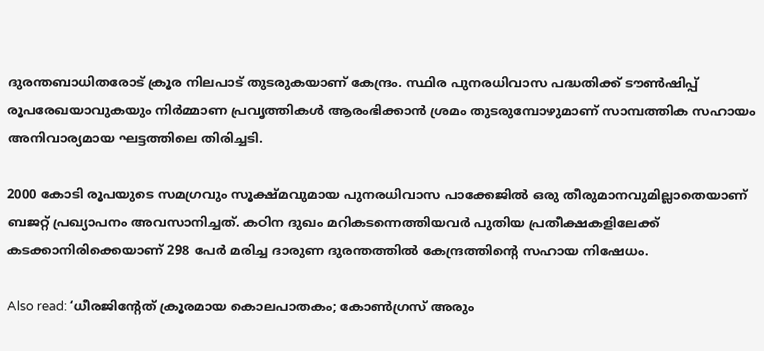ദുരന്തബാധിതരോട്‌ ക്രൂര നിലപാട്‌ തുടരുകയാണ്‌ കേന്ദ്രം. സ്ഥിര പുനരധിവാസ പദ്ധതിക്ക്‌ ടൗൺഷിപ്പ്‌ രൂപരേഖയാവുകയും നിർമ്മാണ പ്രവൃത്തികൾ ആരംഭിക്കാൻ ശ്രമം തുടരുമ്പോഴുമാണ്‌ സാമ്പത്തിക സഹായം അനിവാര്യമായ ഘട്ടത്തിലെ തിരിച്ചടി.

2000 കോടി രൂപയുടെ സമഗ്രവും സൂക്ഷ്മവുമായ പുനരധിവാസ പാക്കേജിൽ ഒരു തീരുമാനവുമില്ലാതെയാണ്‌ ബജറ്റ് പ്രഖ്യാപനം അവസാനിച്ചത്‌. കഠിന ദുഖം മറികടന്നെത്തിയവർ പുതിയ പ്രതീക്ഷകളിലേക്ക്‌ കടക്കാനിരിക്കെയാണ്‌ 298 പേർ മരിച്ച ദാരുണ ദുരന്തത്തിൽ‌ കേന്ദ്രത്തിന്റെ സഹായ നിഷേധം.

Also read: ‘ധീരജിൻ്റേത് ക്രൂരമായ കൊലപാതകം; കോൺഗ്രസ് അരും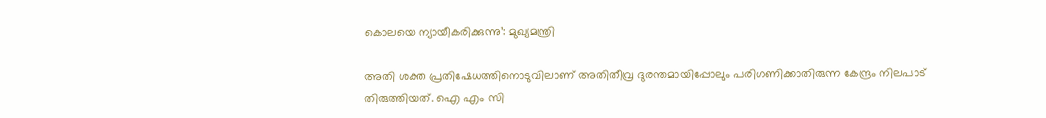കൊലയെ ന്യായീകരിക്കുന്നു’: മുഖ്യമന്ത്രി

അതി ശക്ത പ്രതിഷേധത്തിനൊടുവിലാണ്‌ അതിതീവ്ര ദുരന്തമായിപ്പോലും പരിഗണിക്കാതിരുന്ന കേന്ദ്രം നിലപാട്‌ തിരുത്തിയത്‌. ഐ എം സി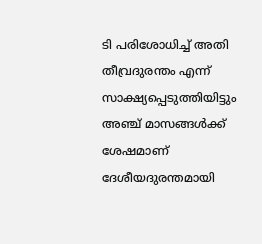ടി പരിശോധിച്ച് അതി തീവ്രദുരന്തം എന്ന് സാക്ഷ്യപ്പെടുത്തിയിട്ടും അഞ്ച് മാസങ്ങള്‍ക്ക് ശേഷമാണ് ദേശീയദുരന്തമായി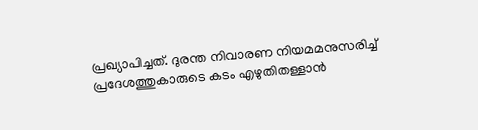പ്രഖ്യാപിച്ചത്‌. ദുരന്ത നിവാരണ നിയമമനുസരിച്ച്‌ പ്രദേശത്തുകാരുടെ കടം എഴുതിതള്ളാൻ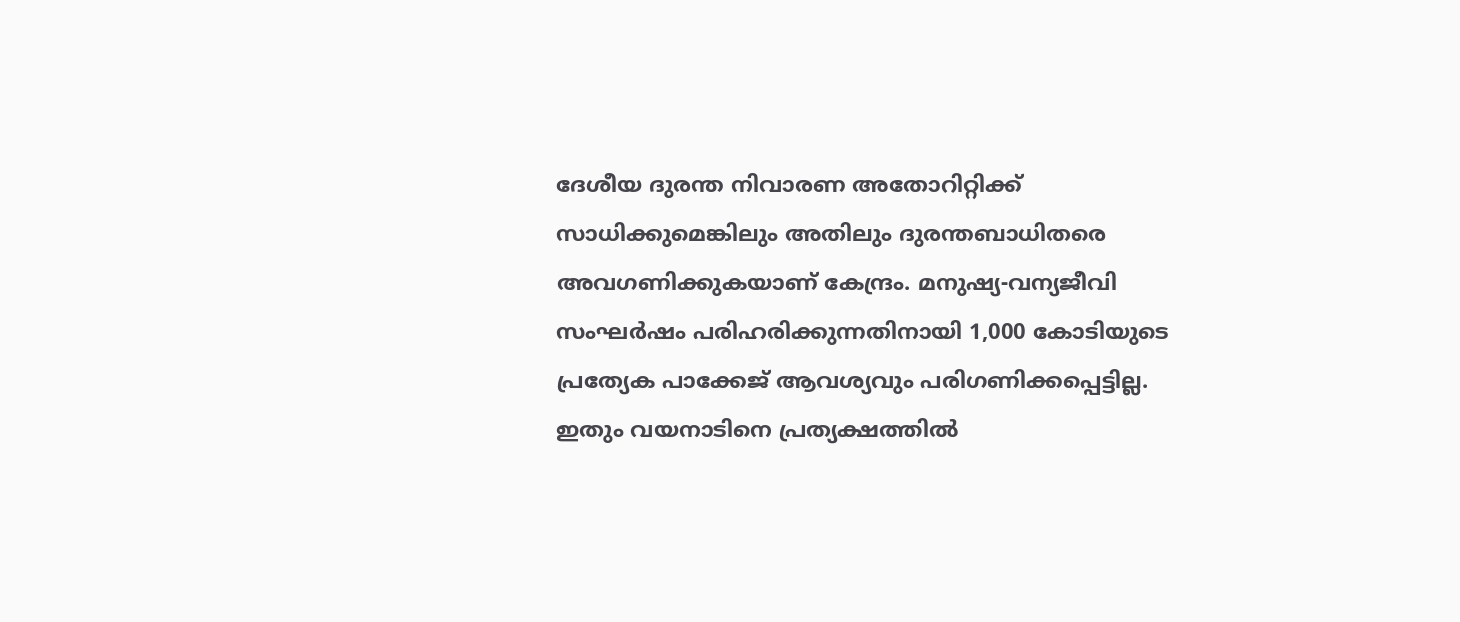ദേശീയ ദുരന്ത നിവാരണ അതോറിറ്റിക്ക് സാധിക്കുമെങ്കിലും അതിലും ദുരന്തബാധിതരെ അവഗണിക്കുകയാണ് കേന്ദ്രം. മനുഷ്യ-വന്യജീവി സംഘർഷം പരിഹരിക്കുന്നതിനായി 1,000 കോടിയുടെ പ്രത്യേക പാക്കേജ് ആവശ്യവും പരിഗണിക്കപ്പെട്ടില്ല. ഇതും വയനാടിനെ പ്രത്യക്ഷത്തിൽ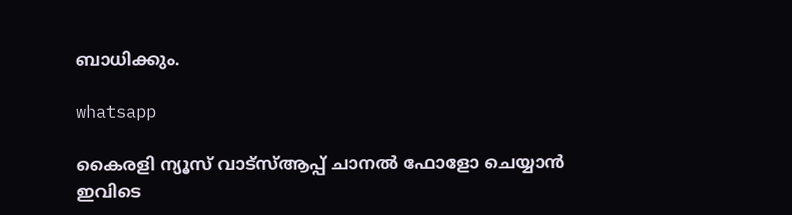ബാധിക്കും.

whatsapp

കൈരളി ന്യൂസ് വാട്‌സ്ആപ്പ് ചാനല്‍ ഫോളോ ചെയ്യാന്‍ ഇവിടെ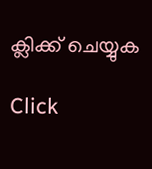ക്ലിക്ക് ചെയ്യുക

Click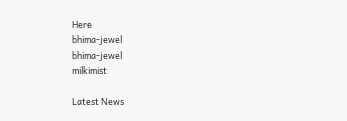Here
bhima-jewel
bhima-jewel
milkimist

Latest News